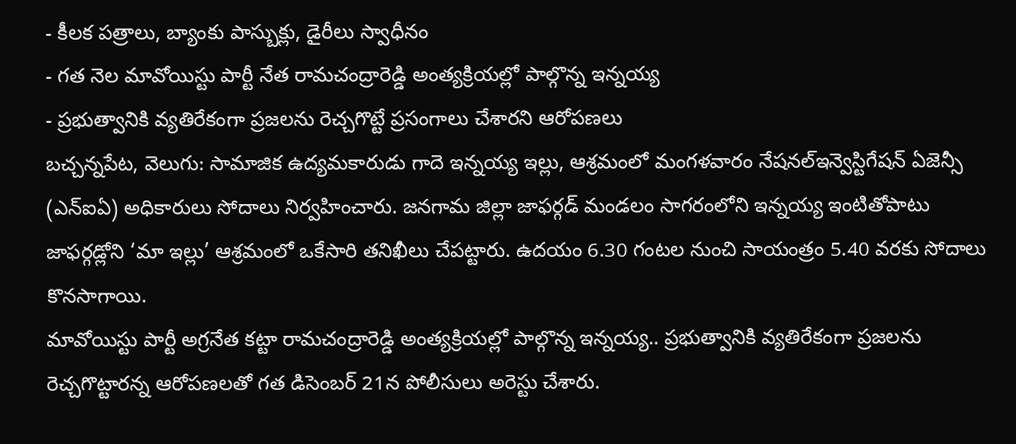- కీలక పత్రాలు, బ్యాంకు పాస్బుక్లు, డైరీలు స్వాధీనం
- గత నెల మావోయిస్టు పార్టీ నేత రామచంద్రారెడ్డి అంత్యక్రియల్లో పాల్గొన్న ఇన్నయ్య
- ప్రభుత్వానికి వ్యతిరేకంగా ప్రజలను రెచ్చగొట్టే ప్రసంగాలు చేశారని ఆరోపణలు
బచ్చన్నపేట, వెలుగు: సామాజిక ఉద్యమకారుడు గాదె ఇన్నయ్య ఇల్లు, ఆశ్రమంలో మంగళవారం నేషనల్ఇన్వెస్టిగేషన్ ఏజెన్సీ (ఎన్ఐఏ) అధికారులు సోదాలు నిర్వహించారు. జనగామ జిల్లా జాఫర్గడ్ మండలం సాగరంలోని ఇన్నయ్య ఇంటితోపాటు జాఫర్గడ్లోని ‘మా ఇల్లు’ ఆశ్రమంలో ఒకేసారి తనిఖీలు చేపట్టారు. ఉదయం 6.30 గంటల నుంచి సాయంత్రం 5.40 వరకు సోదాలు కొనసాగాయి.
మావోయిస్టు పార్టీ అగ్రనేత కట్టా రామచంద్రారెడ్డి అంత్యక్రియల్లో పాల్గొన్న ఇన్నయ్య.. ప్రభుత్వానికి వ్యతిరేకంగా ప్రజలను రెచ్చగొట్టారన్న ఆరోపణలతో గత డిసెంబర్ 21న పోలీసులు అరెస్టు చేశారు.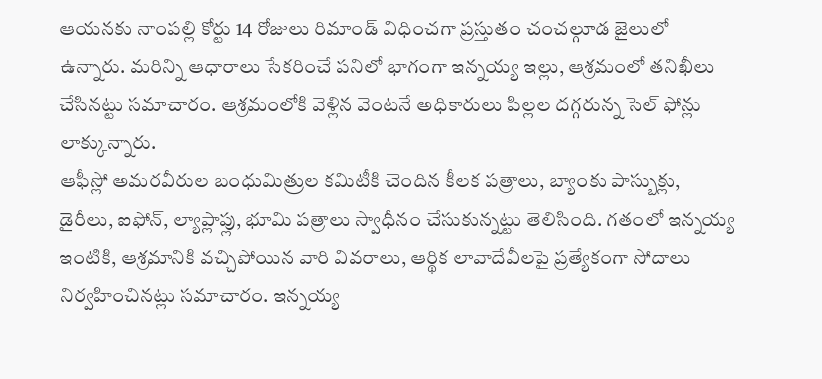ఆయనకు నాంపల్లి కోర్టు 14 రోజులు రిమాండ్ విధించగా ప్రస్తుతం చంచల్గూడ జైలులో ఉన్నారు. మరిన్ని ఆధారాలు సేకరించే పనిలో భాగంగా ఇన్నయ్య ఇల్లు, ఆశ్రమంలో తనిఖీలు చేసినట్టు సమాచారం. ఆశ్రమంలోకి వెళ్లిన వెంటనే అధికారులు పిల్లల దగ్గరున్న సెల్ ఫోన్లు లాక్కున్నారు.
ఆఫీస్లో అమరవీరుల బంధుమిత్రుల కమిటీకి చెందిన కీలక పత్రాలు, బ్యాంకు పాస్బుక్లు, డైరీలు, ఐఫోన్, ల్యాప్లాప్లు, భూమి పత్రాలు స్వాధీనం చేసుకున్నట్టు తెలిసింది. గతంలో ఇన్నయ్య ఇంటికి, ఆశ్రమానికి వచ్చిపోయిన వారి వివరాలు, ఆర్థిక లావాదేవీలపై ప్రత్యేకంగా సోదాలు నిర్వహించినట్లు సమాచారం. ఇన్నయ్య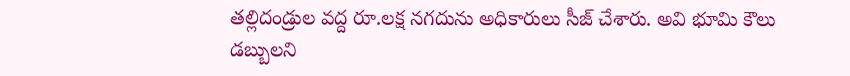తల్లిదండ్రుల వద్ద రూ.లక్ష నగదును అధికారులు సీజ్ చేశారు. అవి భూమి కౌలు డబ్బులని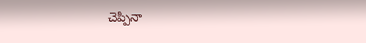చెప్పినా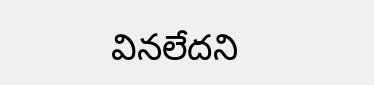వినలేదని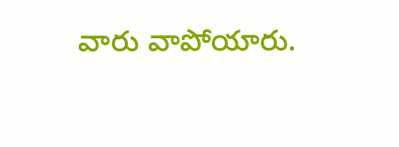వారు వాపోయారు.